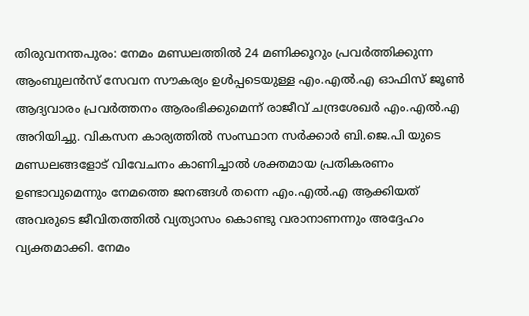തിരുവനന്തപുരം: നേമം മണ്ഡലത്തിൽ 24 മണിക്കൂറും പ്രവർത്തിക്കുന്ന ആംബുലൻസ് സേവന സൗകര്യം ഉൾപ്പടെയുള്ള എം.എൽ.എ ഓഫിസ് ജൂൺ ആദ്യവാരം പ്രവർത്തനം ആരംഭിക്കുമെന്ന് രാജീവ് ചന്ദ്രശേഖർ എം.എൽ.എ അറിയിച്ചു. വികസന കാര്യത്തിൽ സംസ്ഥാന സർക്കാർ ബി.ജെ.പി യുടെ മണ്ഡലങ്ങളോട് വിവേചനം കാണിച്ചാൽ ശക്തമായ പ്രതികരണം ഉണ്ടാവുമെന്നും നേമത്തെ ജനങ്ങൾ തന്നെ എം.എൽ.എ ആക്കിയത് അവരുടെ ജീവിതത്തിൽ വ്യത്യാസം കൊണ്ടു വരാനാണന്നും അദ്ദേഹം വ്യക്തമാക്കി. നേമം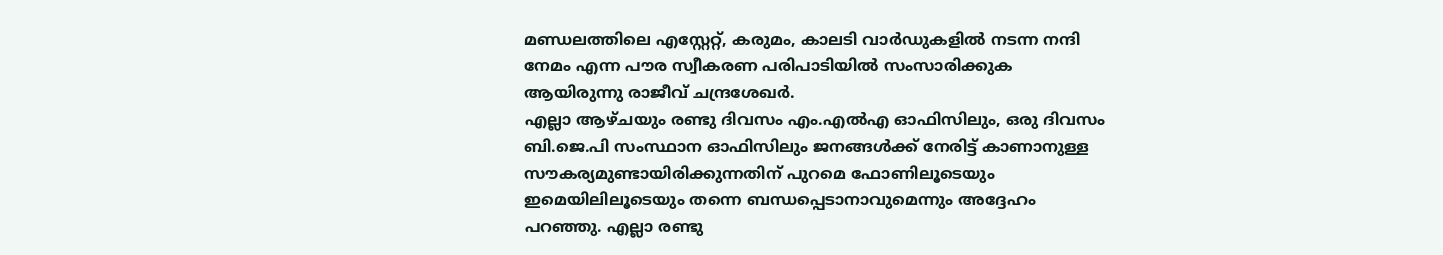മണ്ഡലത്തിലെ എസ്റ്റേറ്റ്, കരുമം, കാലടി വാർഡുകളിൽ നടന്ന നന്ദി നേമം എന്ന പൗര സ്വീകരണ പരിപാടിയിൽ സംസാരിക്കുക ആയിരുന്നു രാജീവ് ചന്ദ്രശേഖർ.
എല്ലാ ആഴ്ചയും രണ്ടു ദിവസം എം.എൽഎ ഓഫിസിലും, ഒരു ദിവസം ബി.ജെ.പി സംസ്ഥാന ഓഫിസിലും ജനങ്ങൾക്ക് നേരിട്ട് കാണാനുള്ള സൗകര്യമുണ്ടായിരിക്കുന്നതിന് പുറമെ ഫോണിലൂടെയും ഇമെയിലിലൂടെയും തന്നെ ബന്ധപ്പെടാനാവുമെന്നും അദ്ദേഹം പറഞ്ഞു. എല്ലാ രണ്ടു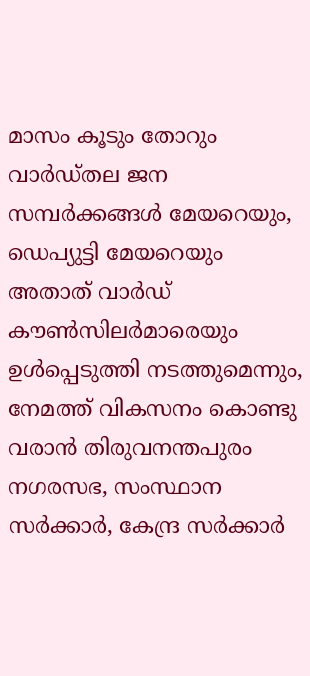മാസം കൂടും തോറും വാർഡ്തല ജന സമ്പർക്കങ്ങൾ മേയറെയും, ഡെപ്യുട്ടി മേയറെയും അതാത് വാർഡ് കൗൺസിലർമാരെയും ഉൾപ്പെടുത്തി നടത്തുമെന്നും, നേമത്ത് വികസനം കൊണ്ടു വരാൻ തിരുവനന്തപുരം നഗരസഭ, സംസ്ഥാന സർക്കാർ, കേന്ദ്ര സർക്കാർ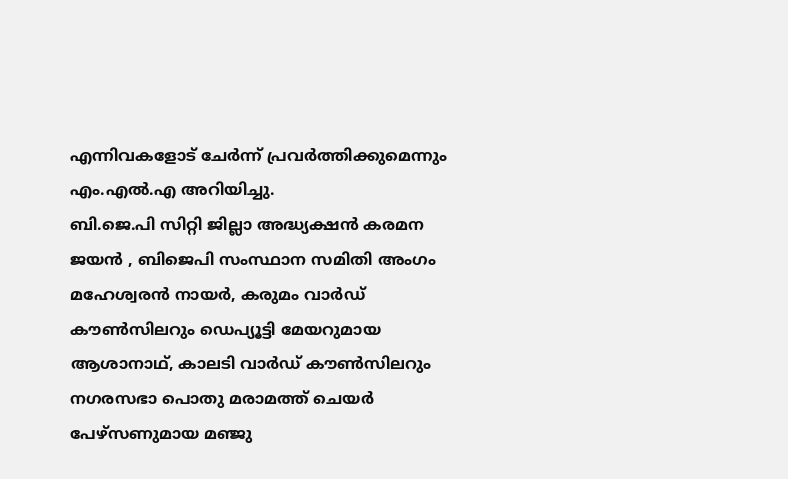എന്നിവകളോട് ചേർന്ന് പ്രവർത്തിക്കുമെന്നും എം.എൽ.എ അറിയിച്ചു.
ബി.ജെ.പി സിറ്റി ജില്ലാ അദ്ധ്യക്ഷൻ കരമന ജയൻ , ബിജെപി സംസ്ഥാന സമിതി അംഗം മഹേശ്വരൻ നായർ, കരുമം വാർഡ് കൗൺസിലറും ഡെപ്യൂട്ടി മേയറുമായ ആശാനാഥ്, കാലടി വാർഡ് കൗൺസിലറും നഗരസഭാ പൊതു മരാമത്ത് ചെയർ പേഴ്സണുമായ മഞ്ജു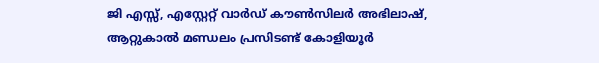ജി എസ്സ്, എസ്റ്റേറ്റ് വാർഡ് കൗൺസിലർ അഭിലാഷ്, ആറ്റുകാൽ മണ്ഡലം പ്രസിടണ്ട് കോളിയൂർ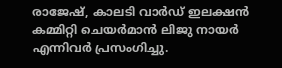രാജേഷ്, കാലടി വാർഡ് ഇലക്ഷൻ കമ്മിറ്റി ചെയർമാൻ ലിജു നായർ എന്നിവർ പ്രസംഗിച്ചു.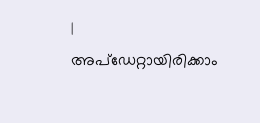|
അപ്ഡേറ്റായിരിക്കാം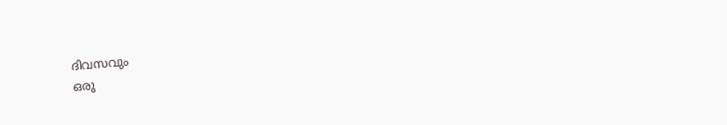ദിവസവും
ഒരു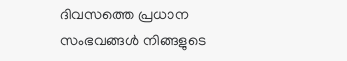ദിവസത്തെ പ്രധാന സംഭവങ്ങൾ നിങ്ങളുടെ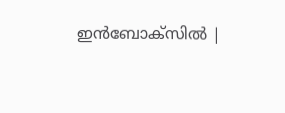ഇൻബോക്സിൽ |